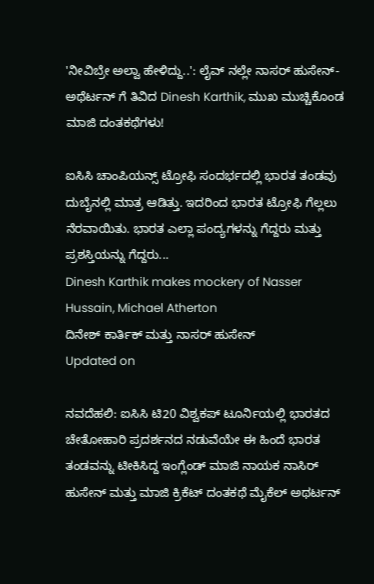'ನೀವಿಬ್ರೇ ಅಲ್ವಾ ಹೇಳಿದ್ದು..': ಲೈವ್ ನಲ್ಲೇ ನಾಸರ್ ಹುಸೇನ್-ಅಥೆರ್ಟನ್ ಗೆ ತಿವಿದ Dinesh Karthik, ಮುಖ ಮುಚ್ಚಿಕೊಂಡ ಮಾಜಿ ದಂತಕಥೆಗಳು!

ಐಸಿಸಿ ಚಾಂಪಿಯನ್ಸ್ ಟ್ರೋಫಿ ಸಂದರ್ಭದಲ್ಲಿ ಭಾರತ ತಂಡವು ದುಬೈನಲ್ಲಿ ಮಾತ್ರ ಆಡಿತ್ತು. ಇದರಿಂದ ಭಾರತ ಟ್ರೋಫಿ ಗೆಲ್ಲಲು ನೆರವಾಯಿತು. ಭಾರತ ಎಲ್ಲಾ ಪಂದ್ಯಗಳನ್ನು ಗೆದ್ದರು ಮತ್ತು ಪ್ರಶಸ್ತಿಯನ್ನು ಗೆದ್ದರು...
Dinesh Karthik makes mockery of Nasser Hussain, Michael Atherton
ದಿನೇಶ್ ಕಾರ್ತಿಕ್ ಮತ್ತು ನಾಸರ್ ಹುಸೇನ್
Updated on

ನವದೆಹಲಿ: ಐಸಿಸಿ ಟಿ20 ವಿಶ್ವಕಪ್ ಟೂರ್ನಿಯಲ್ಲಿ ಭಾರತದ ಚೇತೋಹಾರಿ ಪ್ರದರ್ಶನದ ನಡುವೆಯೇ ಈ ಹಿಂದೆ ಭಾರತ ತಂಡವನ್ನು ಟೀಕಿಸಿದ್ದ ಇಂಗ್ಲೆಂಡ್ ಮಾಜಿ ನಾಯಕ ನಾಸಿರ್ ಹುಸೇನ್ ಮತ್ತು ಮಾಜಿ ಕ್ರಿಕೆಟ್ ದಂತಕಥೆ ಮೈಕೆಲ್ ಅಥರ್ಟನ್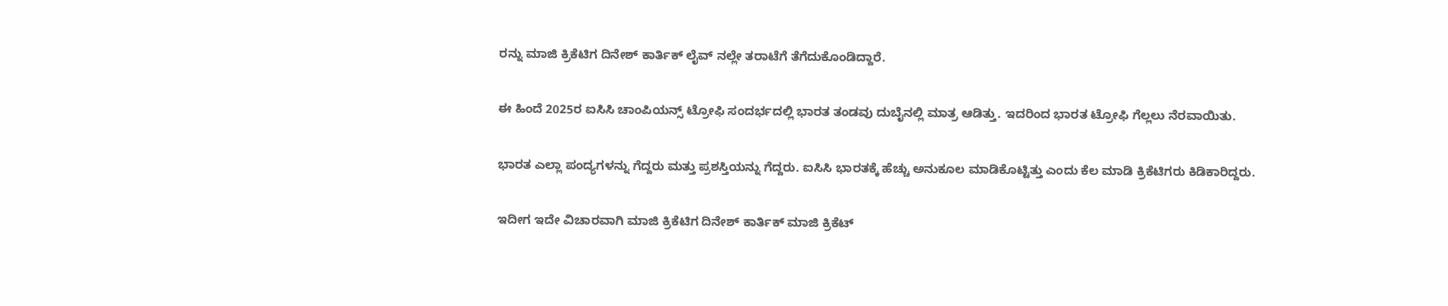ರನ್ನು ಮಾಜಿ ಕ್ರಿಕೆಟಿಗ ದಿನೇಶ್ ಕಾರ್ತಿಕ್ ಲೈವ್ ನಲ್ಲೇ ತರಾಟೆಗೆ ತೆಗೆದುಕೊಂಡಿದ್ದಾರೆ.

ಈ ಹಿಂದೆ 2025ರ ಐಸಿಸಿ ಚಾಂಪಿಯನ್ಸ್ ಟ್ರೋಫಿ ಸಂದರ್ಭದಲ್ಲಿ ಭಾರತ ತಂಡವು ದುಬೈನಲ್ಲಿ ಮಾತ್ರ ಆಡಿತ್ತು. ಇದರಿಂದ ಭಾರತ ಟ್ರೋಫಿ ಗೆಲ್ಲಲು ನೆರವಾಯಿತು.

ಭಾರತ ಎಲ್ಲಾ ಪಂದ್ಯಗಳನ್ನು ಗೆದ್ದರು ಮತ್ತು ಪ್ರಶಸ್ತಿಯನ್ನು ಗೆದ್ದರು. ಐಸಿಸಿ ಭಾರತಕ್ಕೆ ಹೆಚ್ಚು ಅನುಕೂಲ ಮಾಡಿಕೊಟ್ಟಿತ್ತು ಎಂದು ಕೆಲ ಮಾಡಿ ಕ್ರಿಕೆಟಿಗರು ಕಿಡಿಕಾರಿದ್ದರು.

ಇದೀಗ ಇದೇ ವಿಚಾರವಾಗಿ ಮಾಜಿ ಕ್ರಿಕೆಟಿಗ ದಿನೇಶ್ ಕಾರ್ತಿಕ್ ಮಾಜಿ ಕ್ರಿಕೆಟ್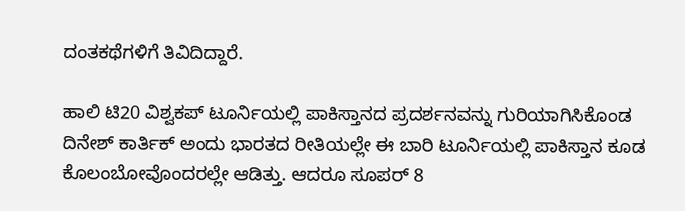ದಂತಕಥೆಗಳಿಗೆ ತಿವಿದಿದ್ದಾರೆ.

ಹಾಲಿ ಟಿ20 ವಿಶ್ವಕಪ್ ಟೂರ್ನಿಯಲ್ಲಿ ಪಾಕಿಸ್ತಾನದ ಪ್ರದರ್ಶನವನ್ನು ಗುರಿಯಾಗಿಸಿಕೊಂಡ ದಿನೇಶ್ ಕಾರ್ತಿಕ್ ಅಂದು ಭಾರತದ ರೀತಿಯಲ್ಲೇ ಈ ಬಾರಿ ಟೂರ್ನಿಯಲ್ಲಿ ಪಾಕಿಸ್ತಾನ ಕೂಡ ಕೊಲಂಬೋವೊಂದರಲ್ಲೇ ಆಡಿತ್ತು. ಆದರೂ ಸೂಪರ್ 8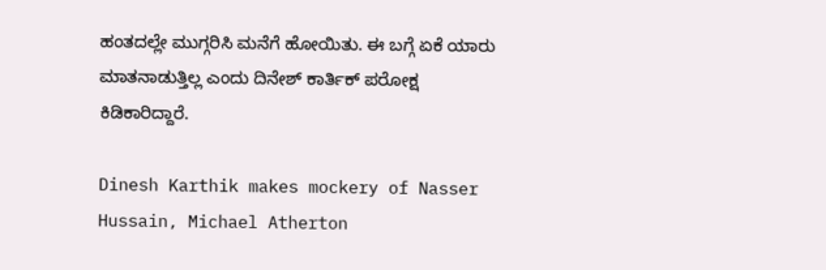ಹಂತದಲ್ಲೇ ಮುಗ್ಗರಿಸಿ ಮನೆಗೆ ಹೋಯಿತು. ಈ ಬಗ್ಗೆ ಏಕೆ ಯಾರು ಮಾತನಾಡುತ್ತಿಲ್ಲ ಎಂದು ದಿನೇಶ್ ಕಾರ್ತಿಕ್ ಪರೋಕ್ಷ ಕಿಡಿಕಾರಿದ್ದಾರೆ.

Dinesh Karthik makes mockery of Nasser Hussain, Michael Atherton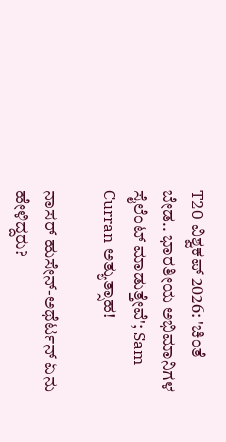T20 ವಿಶ್ವಕಪ್ 2026: 'ಚಿಂತೆ ಬೇಡ.. ಭಾರತೀಯ ಅಭಿಮಾನಿಗಳ ಸೈಲೆಂಟ್ ಮಾಡುತ್ತೇವೆ'; Sam Curran ಅತ್ಯುತ್ಸಾಹ!

ನಾಸರ್ ಹುಸೇನ್-ಅಥೆರ್ಟನ್ ಏನು ಹೇಳಿದ್ದರು?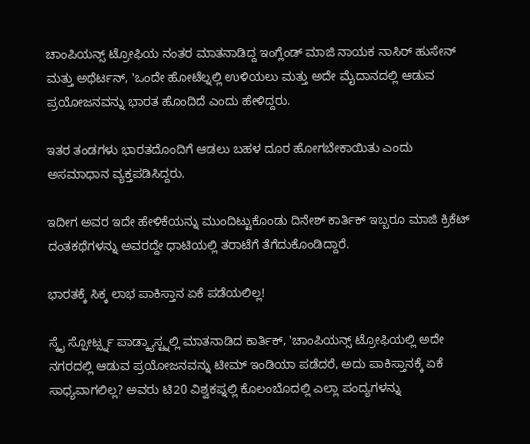ಚಾಂಪಿಯನ್ಸ್ ಟ್ರೋಫಿಯ ನಂತರ ಮಾತನಾಡಿದ್ದ ಇಂಗ್ಲೆಂಡ್ ಮಾಜಿ ನಾಯಕ ನಾಸಿರ್ ಹುಸೇನ್ ಮತ್ತು ಅಥೆರ್ಟನ್, 'ಒಂದೇ ಹೋಟೆಲ್ನಲ್ಲಿ ಉಳಿಯಲು ಮತ್ತು ಅದೇ ಮೈದಾನದಲ್ಲಿ ಆಡುವ ಪ್ರಯೋಜನವನ್ನು ಭಾರತ ಹೊಂದಿದೆ ಎಂದು ಹೇಳಿದ್ದರು.

ಇತರ ತಂಡಗಳು ಭಾರತದೊಂದಿಗೆ ಆಡಲು ಬಹಳ ದೂರ ಹೋಗಬೇಕಾಯಿತು ಎಂದು ಅಸಮಾಧಾನ ವ್ಯಕ್ತಪಡಿಸಿದ್ದರು.

ಇದೀಗ ಅವರ ಇದೇ ಹೇಳಿಕೆಯನ್ನು ಮುಂದಿಟ್ಟುಕೊಂಡು ದಿನೇಶ್ ಕಾರ್ತಿಕ್ ಇಬ್ಬರೂ ಮಾಜಿ ಕ್ರಿಕೆಟ್ ದಂತಕಥೆಗಳನ್ನು ಅವರದ್ದೇ ಧಾಟಿಯಲ್ಲಿ ತರಾಟೆಗೆ ತೆಗೆದುಕೊಂಡಿದ್ದಾರೆ.

ಭಾರತಕ್ಕೆ ಸಿಕ್ಕ ಲಾಭ ಪಾಕಿಸ್ತಾನ ಏಕೆ ಪಡೆಯಲಿಲ್ಲ!

ಸ್ಕೈ ಸ್ಪೋರ್ಟ್ಸ್ನ ಪಾಡ್ಕ್ಯಾಸ್ಟ್ನಲ್ಲಿ ಮಾತನಾಡಿದ ಕಾರ್ತಿಕ್, 'ಚಾಂಪಿಯನ್ಸ್ ಟ್ರೋಫಿಯಲ್ಲಿ ಅದೇ ನಗರದಲ್ಲಿ ಆಡುವ ಪ್ರಯೋಜನವನ್ನು ಟೀಮ್ ಇಂಡಿಯಾ ಪಡೆದರೆ, ಅದು ಪಾಕಿಸ್ತಾನಕ್ಕೆ ಏಕೆ ಸಾಧ್ಯವಾಗಲಿಲ್ಲ? ಅವರು ಟಿ20 ವಿಶ್ವಕಪ್ನಲ್ಲಿ ಕೊಲಂಬೊದಲ್ಲಿ ಎಲ್ಲಾ ಪಂದ್ಯಗಳನ್ನು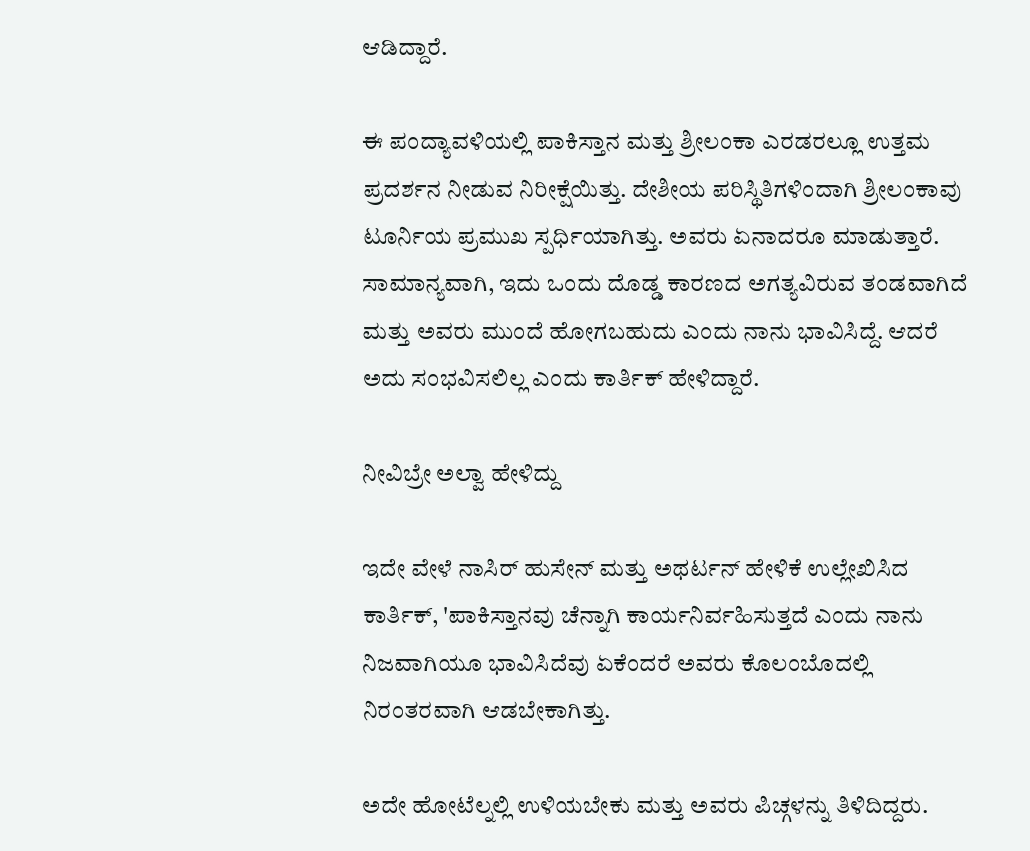ಆಡಿದ್ದಾರೆ.

ಈ ಪಂದ್ಯಾವಳಿಯಲ್ಲಿ ಪಾಕಿಸ್ತಾನ ಮತ್ತು ಶ್ರೀಲಂಕಾ ಎರಡರಲ್ಲೂ ಉತ್ತಮ ಪ್ರದರ್ಶನ ನೀಡುವ ನಿರೀಕ್ಷೆಯಿತ್ತು. ದೇಶೀಯ ಪರಿಸ್ಥಿತಿಗಳಿಂದಾಗಿ ಶ್ರೀಲಂಕಾವು ಟೂರ್ನಿಯ ಪ್ರಮುಖ ಸ್ಪರ್ಧಿಯಾಗಿತ್ತು. ಅವರು ಏನಾದರೂ ಮಾಡುತ್ತಾರೆ. ಸಾಮಾನ್ಯವಾಗಿ, ಇದು ಒಂದು ದೊಡ್ಡ ಕಾರಣದ ಅಗತ್ಯವಿರುವ ತಂಡವಾಗಿದೆ ಮತ್ತು ಅವರು ಮುಂದೆ ಹೋಗಬಹುದು ಎಂದು ನಾನು ಭಾವಿಸಿದ್ದೆ. ಆದರೆ ಅದು ಸಂಭವಿಸಲಿಲ್ಲ ಎಂದು ಕಾರ್ತಿಕ್ ಹೇಳಿದ್ದಾರೆ.

ನೀವಿಬ್ರೇ ಅಲ್ವಾ ಹೇಳಿದ್ದು

ಇದೇ ವೇಳೆ ನಾಸಿರ್ ಹುಸೇನ್ ಮತ್ತು ಅಥರ್ಟನ್ ಹೇಳಿಕೆ ಉಲ್ಲೇಖಿಸಿದ ಕಾರ್ತಿಕ್, 'ಪಾಕಿಸ್ತಾನವು ಚೆನ್ನಾಗಿ ಕಾರ್ಯನಿರ್ವಹಿಸುತ್ತದೆ ಎಂದು ನಾನು ನಿಜವಾಗಿಯೂ ಭಾವಿಸಿದೆವು ಏಕೆಂದರೆ ಅವರು ಕೊಲಂಬೊದಲ್ಲಿ ನಿರಂತರವಾಗಿ ಆಡಬೇಕಾಗಿತ್ತು.

ಅದೇ ಹೋಟೆಲ್ನಲ್ಲಿ ಉಳಿಯಬೇಕು ಮತ್ತು ಅವರು ಪಿಚ್ಗಳನ್ನು ತಿಳಿದಿದ್ದರು.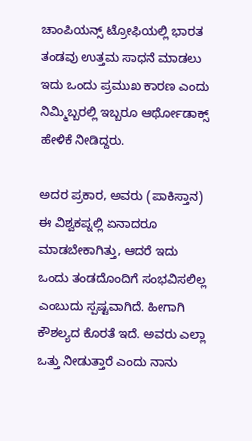ಚಾಂಪಿಯನ್ಸ್ ಟ್ರೋಫಿಯಲ್ಲಿ ಭಾರತ ತಂಡವು ಉತ್ತಮ ಸಾಧನೆ ಮಾಡಲು ಇದು ಒಂದು ಪ್ರಮುಖ ಕಾರಣ ಎಂದು ನಿಮ್ಮಿಬ್ಬರಲ್ಲಿ ಇಬ್ಬರೂ ಆರ್ಥೋಡಾಕ್ಸ್ ಹೇಳಿಕೆ ನೀಡಿದ್ದರು.

ಅದರ ಪ್ರಕಾರ, ಅವರು (ಪಾಕಿಸ್ತಾನ) ಈ ವಿಶ್ವಕಪ್ನಲ್ಲಿ ಏನಾದರೂ ಮಾಡಬೇಕಾಗಿತ್ತು, ಆದರೆ ಇದು ಒಂದು ತಂಡದೊಂದಿಗೆ ಸಂಭವಿಸಲಿಲ್ಲ ಎಂಬುದು ಸ್ಪಷ್ಟವಾಗಿದೆ. ಹೀಗಾಗಿ ಕೌಶಲ್ಯದ ಕೊರತೆ ಇದೆ. ಅವರು ಎಲ್ಲಾ ಒತ್ತು ನೀಡುತ್ತಾರೆ ಎಂದು ನಾನು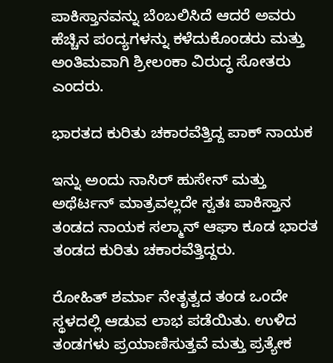ಪಾಕಿಸ್ತಾನವನ್ನು ಬೆಂಬಲಿಸಿದೆ ಆದರೆ ಅವರು ಹೆಚ್ಚಿನ ಪಂದ್ಯಗಳನ್ನು ಕಳೆದುಕೊಂಡರು ಮತ್ತು ಅಂತಿಮವಾಗಿ ಶ್ರೀಲಂಕಾ ವಿರುದ್ಧ ಸೋತರು ಎಂದರು.

ಭಾರತದ ಕುರಿತು ಚಕಾರವೆತ್ತಿದ್ದ ಪಾಕ್ ನಾಯಕ

ಇನ್ನು ಅಂದು ನಾಸಿರ್ ಹುಸೇನ್ ಮತ್ತು ಅಥೆರ್ಟನ್ ಮಾತ್ರವಲ್ಲದೇ ಸ್ವತಃ ಪಾಕಿಸ್ತಾನ ತಂಡದ ನಾಯಕ ಸಲ್ಮಾನ್ ಆಘಾ ಕೂಡ ಭಾರತ ತಂಡದ ಕುರಿತು ಚಕಾರವೆತ್ತಿದ್ದರು.

ರೋಹಿತ್ ಶರ್ಮಾ ನೇತೃತ್ವದ ತಂಡ ಒಂದೇ ಸ್ಥಳದಲ್ಲಿ ಆಡುವ ಲಾಭ ಪಡೆಯಿತು. ಉಳಿದ ತಂಡಗಳು ಪ್ರಯಾಣಿಸುತ್ತವೆ ಮತ್ತು ಪ್ರತ್ಯೇಕ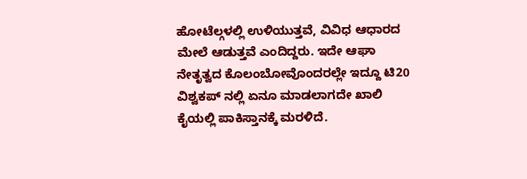ಹೋಟೆಲ್ಗಳಲ್ಲಿ ಉಳಿಯುತ್ತವೆ, ವಿವಿಧ ಆಧಾರದ ಮೇಲೆ ಆಡುತ್ತವೆ ಎಂದಿದ್ದರು. ಇದೇ ಆಘಾ ನೇತೃತ್ವದ ಕೊಲಂಬೋವೊಂದರಲ್ಲೇ ಇದ್ದೂ ಟಿ20 ವಿಶ್ವಕಪ್ ನಲ್ಲಿ ಏನೂ ಮಾಡಲಾಗದೇ ಖಾಲಿ ಕೈಯಲ್ಲಿ ಪಾಕಿಸ್ತಾನಕ್ಕೆ ಮರಳಿದೆ.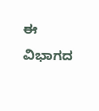ಈ ವಿಭಾಗದ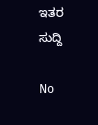ಇತರ ಸುದ್ದಿ

No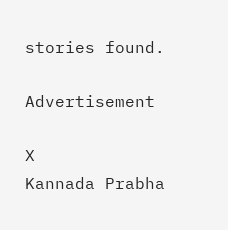stories found.

Advertisement

X
Kannada Prabha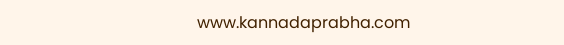www.kannadaprabha.com